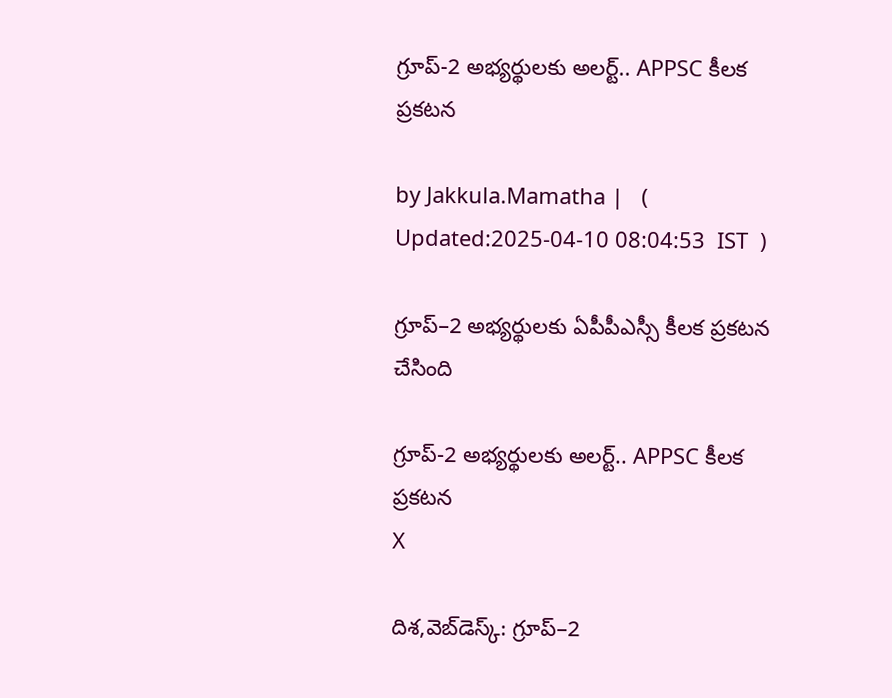గ్రూప్-2 అభ్యర్థులకు అలర్ట్.. APPSC కీలక ప్రకటన

by Jakkula.Mamatha |   (  Updated:2025-04-10 08:04:53  IST  )

గ్రూప్–2 అభ్యర్థులకు ఏపీపీఎస్సీ కీలక ప్రకటన చేసింది

గ్రూప్-2 అభ్యర్థులకు అలర్ట్.. APPSC కీలక ప్రకటన
X

దిశ,వెబ్‌డెస్క్: గ్రూప్–2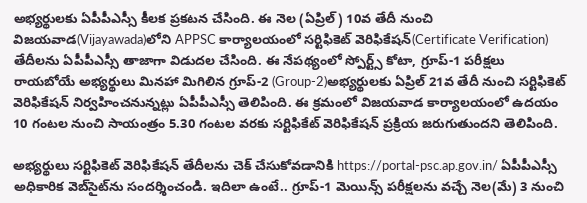అభ్యర్థులకు ఏపీపీఎస్సీ కీలక ప్రకటన చేసింది. ఈ నెల (ఏప్రిల్‌) 10వ తేదీ నుంచి విజయవాడ(Vijayawada)లోని APPSC కార్యాలయంలో సర్టిఫికెట్‌ వెరిఫికేషన్‌(Certificate Verification) తేదీలను ఏపీపీఎస్సీ తాజాగా విడుదల చేసింది. ఈ నేపథ్యంలో స్పోర్ట్స్ కోటా, గ్రూప్-1 పరీక్షలు రాయబోయే అభ్యర్థులు మినహా మిగిలిన గ్రూప్-2 (Group-2)అభ్యర్థులకు ఏప్రిల్ 21వ తేదీ నుంచి సర్టిఫికెట్ వెరిఫికేషన్ నిర్వహించనున్నట్లు ఏపీపీఎస్సీ తెలిపింది. ఈ క్రమంలో విజయవాడ కార్యాలయంలో ఉదయం 10 గంటల నుంచి సాయంత్రం 5.30 గంటల వరకు సర్టిఫికేట్ వెరిఫికేషన్ ప్రక్రియ జరుగుతుందని తెలిపింది.

అభ్యర్థులు సర్టిఫికెట్ వెరిఫికేషన్‌ తేదీలను చెక్‌ చేసుకోవడానికి https://portal-psc.ap.gov.in/ ఏపీపీఎస్సీ అధికారిక వెబ్‌సైట్‌ను సందర్శించండి. ఇదిలా ఉంటే.. గ్రూప్-1 మెయిన్స్ పరీక్షలను వచ్చే నెల(మే) 3 నుంచి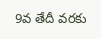9వ తేదీ వరకు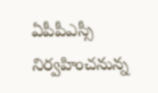ఏపీపీఎస్సీ నిర్వహించనున్న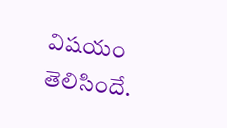విషయం తెలిసిందే.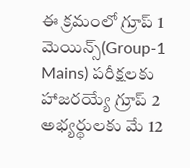ఈ క్రమంలో గ్రూప్ 1 మెయిన్స్(Group-1 Mains) పరీక్షలకు హాజరయ్యే గ్రూప్ 2 అభ్యర్థులకు మే 12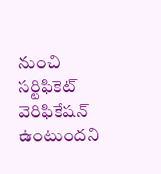నుంచి సర్టిఫికెట్ వెరిఫికేషన్ ఉంటుందని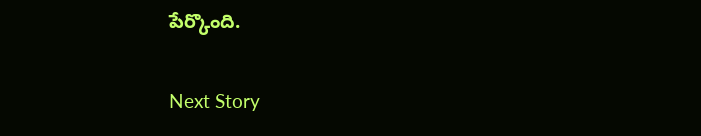పేర్కొంది.

Next Story